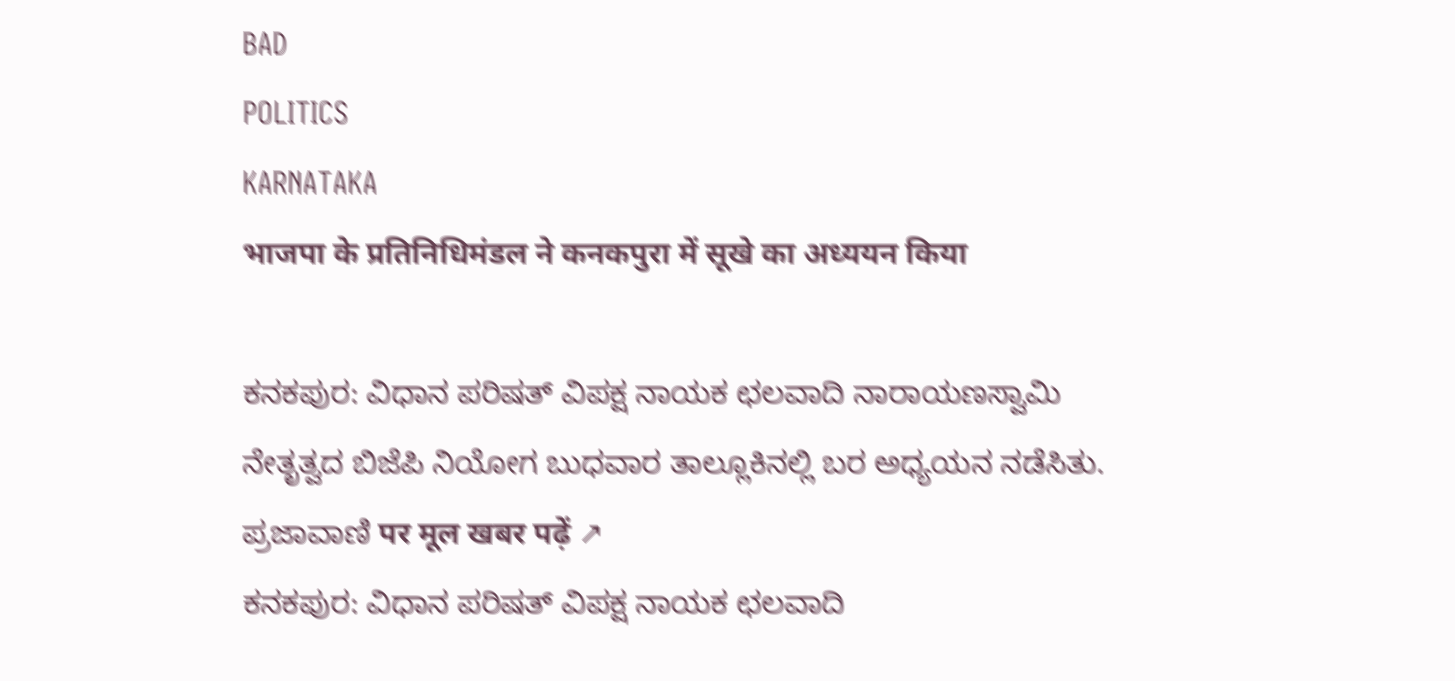BAD
POLITICS
KARNATAKA
भाजपा के प्रतिनिधिमंडल ने कनकपुरा में सूखे का अध्ययन किया

ಕನಕಪುರ: ವಿಧಾನ ಪರಿಷತ್ ವಿಪಕ್ಷ ನಾಯಕ ಛಲವಾದಿ ನಾರಾಯಣಸ್ವಾಮಿ ನೇತೃತ್ವದ ಬಿಜೆಪಿ ನಿಯೋಗ ಬುಧವಾರ ತಾಲ್ಲೂಕಿನಲ್ಲಿ ಬರ ಅಧ್ಯಯನ ನಡೆಸಿತು.
ಪ್ರಜಾವಾಣಿ पर मूल खबर पढ़ें ↗
ಕನಕಪುರ: ವಿಧಾನ ಪರಿಷತ್ ವಿಪಕ್ಷ ನಾಯಕ ಛಲವಾದಿ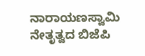ನಾರಾಯಣಸ್ವಾಮಿ ನೇತೃತ್ವದ ಬಿಜೆಪಿ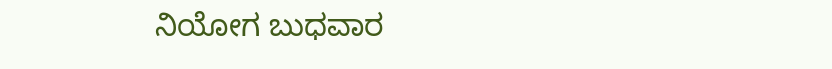ನಿಯೋಗ ಬುಧವಾರ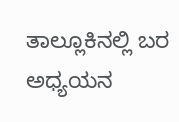ತಾಲ್ಲೂಕಿನಲ್ಲಿ ಬರ ಅಧ್ಯಯನ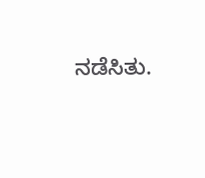ನಡೆಸಿತು.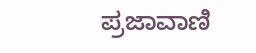ಪ್ರಜಾವಾಣಿ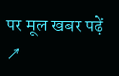पर मूल खबर पढ़ें ↗